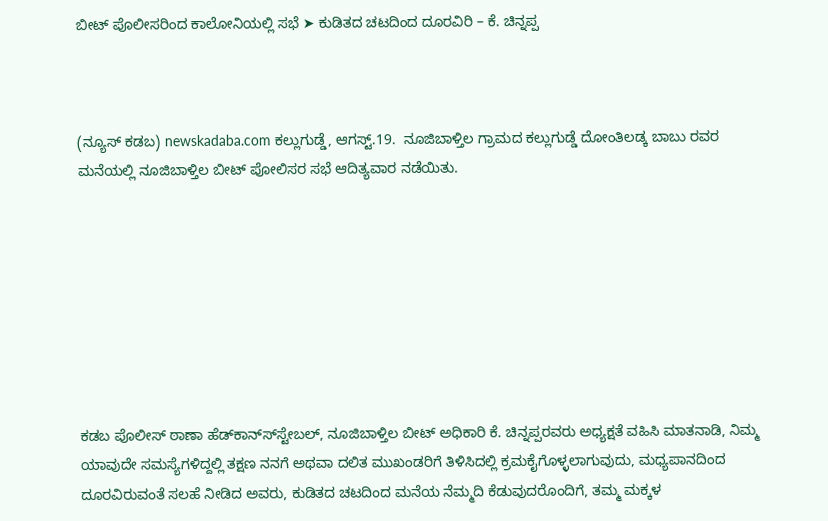ಬೀಟ್ ಪೊಲೀಸರಿಂದ ಕಾಲೋನಿಯಲ್ಲಿ ಸಭೆ ➤ ಕುಡಿತದ ಚಟದಿಂದ ದೂರವಿರಿ – ಕೆ. ಚಿನ್ನಪ್ಪ



(ನ್ಯೂಸ್ ಕಡಬ) newskadaba.com ಕಲ್ಲುಗುಡ್ಡೆ, ಆಗಸ್ಟ್.19.  ನೂಜಿಬಾಳ್ತಿಲ ಗ್ರಾಮದ ಕಲ್ಲುಗುಡ್ಡೆ ದೋಂತಿಲಡ್ಕ ಬಾಬು ರವರ ಮನೆಯಲ್ಲಿ ನೂಜಿಬಾಳ್ತಿಲ ಬೀಟ್ ಪೋಲಿಸರ ಸಭೆ ಆದಿತ್ಯವಾರ ನಡೆಯಿತು.








ಕಡಬ ಪೊಲೀಸ್ ಠಾಣಾ ಹೆಡ್‍ಕಾನ್ಸ್‍ಸ್ಟೇಬಲ್, ನೂಜಿಬಾಳ್ತಿಲ ಬೀಟ್ ಅಧಿಕಾರಿ ಕೆ. ಚಿನ್ನಪ್ಪರವರು ಅಧ್ಯಕ್ಷತೆ ವಹಿಸಿ ಮಾತನಾಡಿ, ನಿಮ್ಮ ಯಾವುದೇ ಸಮಸ್ಯೆಗಳಿದ್ದಲ್ಲಿ ತಕ್ಷಣ ನನಗೆ ಅಥವಾ ದಲಿತ ಮುಖಂಡರಿಗೆ ತಿಳಿಸಿದಲ್ಲಿ ಕ್ರಮಕೈಗೊಳ್ಳಲಾಗುವುದು, ಮಧ್ಯಪಾನದಿಂದ ದೂರವಿರುವಂತೆ ಸಲಹೆ ನೀಡಿದ ಅವರು, ಕುಡಿತದ ಚಟದಿಂದ ಮನೆಯ ನೆಮ್ಮದಿ ಕೆಡುವುದರೊಂದಿಗೆ, ತಮ್ಮ ಮಕ್ಕಳ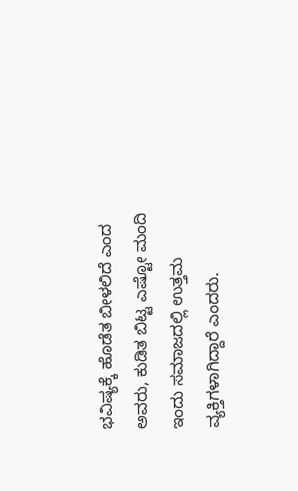ಭವಿಷ್ಯಕ್ಕೆ ಹೊಡೆತ ಬೀಳಲಿದೆ ಎಂದ ಅವರು, ಕುಡಿತ ಬಿಟ್ಟ ಎಷ್ಟೋ ಮಂದಿ ಇಂದು ಸಮಾಜದಲ್ಲಿ ಉತ್ತಮ ವ್ಯಕ್ತಿಗಳಾಗಿದ್ದಾರೆ ಎಂದರು.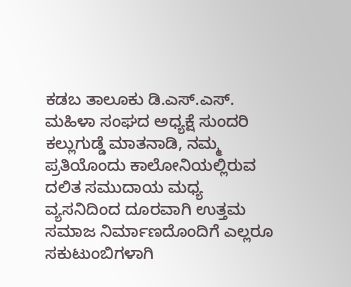ಕಡಬ ತಾಲೂಕು ಡಿ.ಎಸ್.ಎಸ್. ಮಹಿಳಾ ಸಂಘದ ಅಧ್ಯಕ್ಷೆ ಸುಂದರಿ ಕಲ್ಲುಗುಡ್ಡೆ ಮಾತನಾಡಿ, ನಮ್ಮ ಪ್ರತಿಯೊಂದು ಕಾಲೋನಿಯಲ್ಲಿರುವ ದಲಿತ ಸಮುದಾಯ ಮಧ್ಯ ವ್ಯಸನಿದಿಂದ ದೂರವಾಗಿ ಉತ್ತಮ ಸಮಾಜ ನಿರ್ಮಾಣದೊಂದಿಗೆ ಎಲ್ಲರೂ ಸಕುಟುಂಬಿಗಳಾಗಿ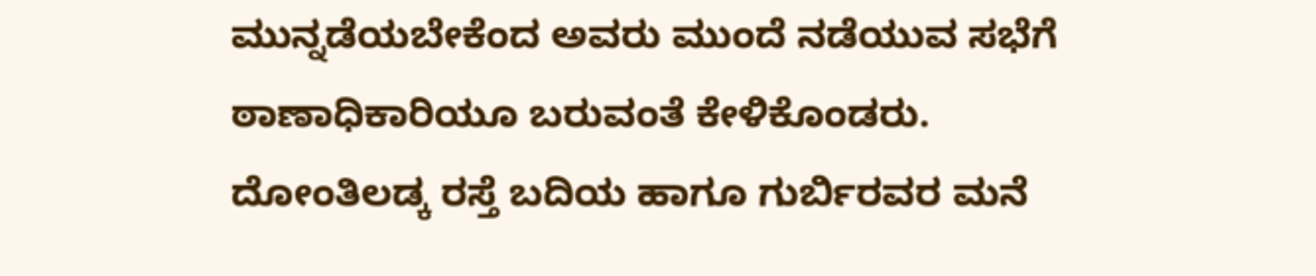ಮುನ್ನಡೆಯಬೇಕೆಂದ ಅವರು ಮುಂದೆ ನಡೆಯುವ ಸಭೆಗೆ ಠಾಣಾಧಿಕಾರಿಯೂ ಬರುವಂತೆ ಕೇಳಿಕೊಂಡರು. ದೋಂತಿಲಡ್ಕ ರಸ್ತೆ ಬದಿಯ ಹಾಗೂ ಗುರ್ಬಿರವರ ಮನೆ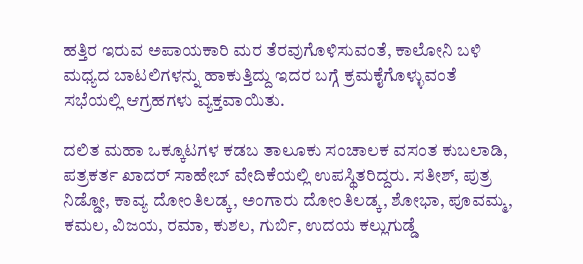ಹತ್ತಿರ ಇರುವ ಅಪಾಯಕಾರಿ ಮರ ತೆರವುಗೊಳಿಸುವಂತೆ, ಕಾಲೋನಿ ಬಳಿ ಮಧ್ಯದ ಬಾಟಲಿಗಳನ್ನು ಹಾಕುತ್ತಿದ್ದು ಇದರ ಬಗ್ಗೆ ಕ್ರಮಕೈಗೊಳ್ಳುವಂತೆ ಸಭೆಯಲ್ಲಿ ಆಗ್ರಹಗಳು ವ್ಯಕ್ತವಾಯಿತು.

ದಲಿತ ಮಹಾ ಒಕ್ಕೂಟಗಳ ಕಡಬ ತಾಲೂಕು ಸಂಚಾಲಕ ವಸಂತ ಕುಬಲಾಡಿ, ಪತ್ರಕರ್ತ ಖಾದರ್ ಸಾಹೇಬ್ ವೇದಿಕೆಯಲ್ಲಿ ಉಪಸ್ಥಿತರಿದ್ದರು. ಸತೀಶ್, ಪುತ್ರ ನಿಡ್ಡೋ, ಕಾವ್ಯ ದೋಂತಿಲಡ್ಕ, ಅಂಗಾರು ದೋಂತಿಲಡ್ಕ, ಶೋಭಾ, ಪೂವಮ್ಮ, ಕಮಲ, ವಿಜಯ, ರಮಾ, ಕುಶಲ, ಗುರ್ಬಿ, ಉದಯ ಕಲ್ಲುಗುಡ್ಡೆ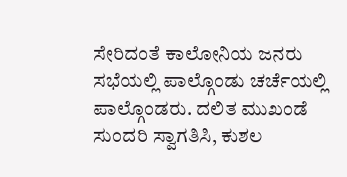ಸೇರಿದಂತೆ ಕಾಲೋನಿಯ ಜನರು ಸಭೆಯಲ್ಲಿ ಪಾಲ್ಗೊಂಡು ಚರ್ಚೆಯಲ್ಲಿ ಪಾಲ್ಗೊಂಡರು. ದಲಿತ ಮುಖಂಡೆ ಸುಂದರಿ ಸ್ವಾಗತಿಸಿ, ಕುಶಲ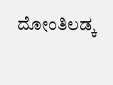ದೋಂತಿಲಡ್ಕ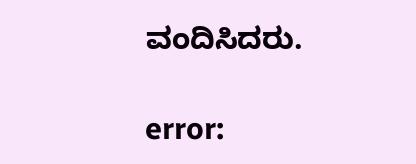ವಂದಿಸಿದರು.

error: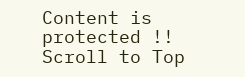Content is protected !!
Scroll to Top